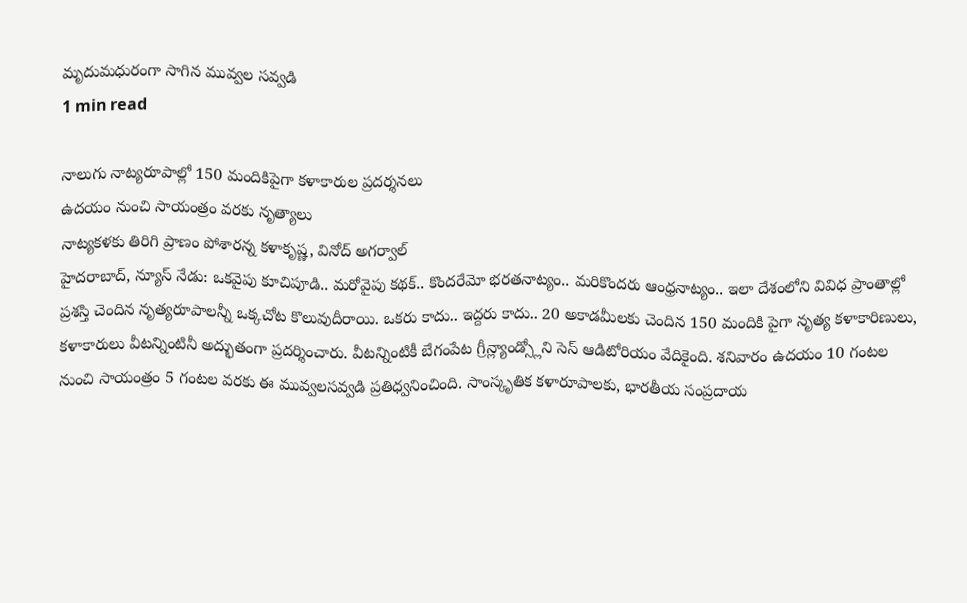మృదుమధురంగా సాగిన మువ్వల సవ్వడి
1 min read

నాలుగు నాట్యరూపాల్లో 150 మందికిపైగా కళాకారుల ప్రదర్శనలు
ఉదయం నుంచి సాయంత్రం వరకు నృత్యాలు
నాట్యకళకు తిరిగి ప్రాణం పోశారన్న కళాకృష్ణ, వినోద్ అగర్వాల్
హైదరాబాద్, న్యూస్ నేడు: ఒకవైపు కూచిపూడి.. మరోవైపు కథక్.. కొందరేమో భరతనాట్యం.. మరికొందరు ఆంధ్రనాట్యం.. ఇలా దేశంలోని వివిధ ప్రాంతాల్లో ప్రశస్తి చెందిన నృత్యరూపాలన్నీ ఒక్కచోట కొలువుదీరాయి. ఒకరు కాదు.. ఇద్దరు కాదు.. 20 అకాడమీలకు చెందిన 150 మందికి పైగా నృత్య కళాకారిణులు, కళాకారులు వీటన్నింటినీ అద్భుతంగా ప్రదర్శించారు. వీటన్నింటికీ బేగంపేట గ్రీన్ల్యాండ్స్లోని సెస్ ఆడిటోరియం వేదికైంది. శనివారం ఉదయం 10 గంటల నుంచి సాయంత్రం 5 గంటల వరకు ఈ మువ్వలసవ్వడి ప్రతిధ్వనించింది. సాంస్కృతిక కళారూపాలకు, భారతీయ సంప్రదాయ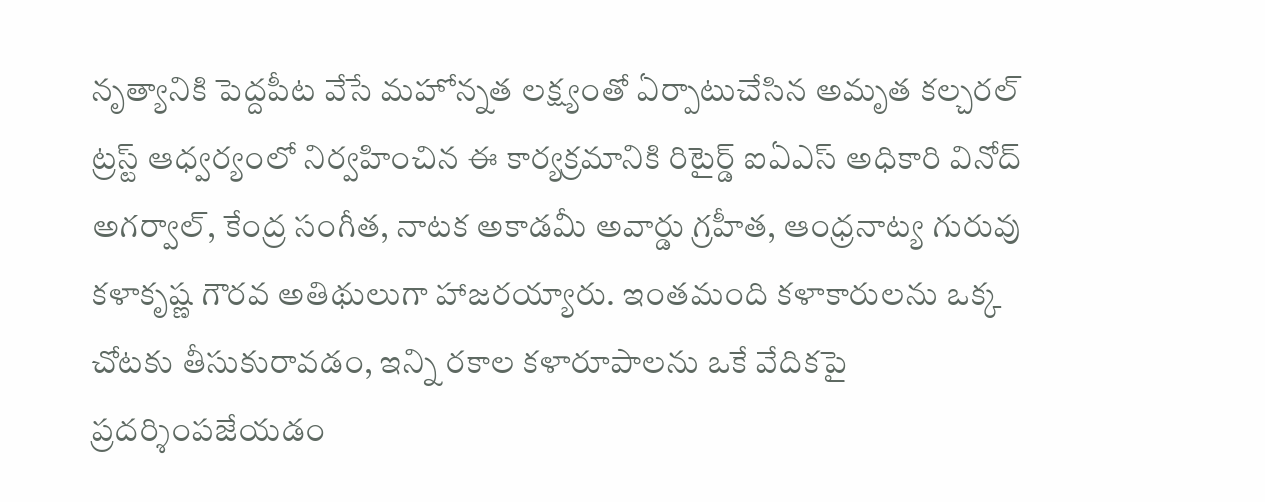నృత్యానికి పెద్దపీట వేసే మహోన్నత లక్ష్యంతో ఏర్పాటుచేసిన అమృత కల్చరల్ ట్రస్ట్ ఆధ్వర్యంలో నిర్వహించిన ఈ కార్యక్రమానికి రిటైర్డ్ ఐఏఎస్ అధికారి వినోద్ అగర్వాల్, కేంద్ర సంగీత, నాటక అకాడమీ అవార్డు గ్రహీత, ఆంధ్రనాట్య గురువు కళాకృష్ణ గౌరవ అతిథులుగా హాజరయ్యారు. ఇంతమంది కళాకారులను ఒక్క చోటకు తీసుకురావడం, ఇన్ని రకాల కళారూపాలను ఒకే వేదికపై ప్రదర్శింపజేయడం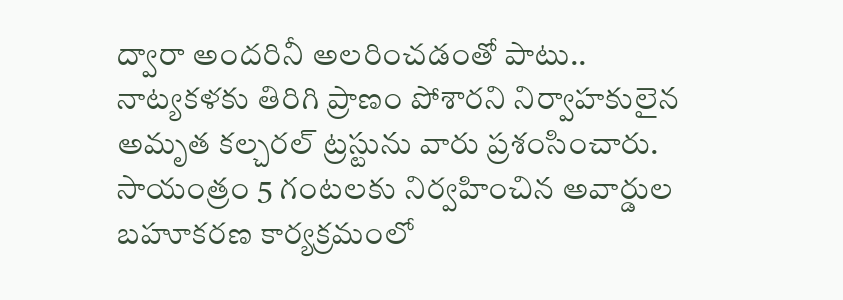ద్వారా అందరినీ అలరించడంతో పాటు.. నాట్యకళకు తిరిగి ప్రాణం పోశారని నిర్వాహకులైన అమృత కల్చరల్ ట్రస్టును వారు ప్రశంసించారు. సాయంత్రం 5 గంటలకు నిర్వహించిన అవార్డుల బహూకరణ కార్యక్రమంలో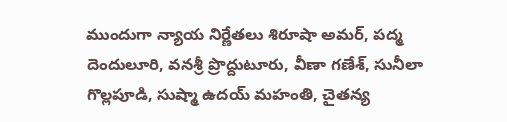ముందుగా న్యాయ నిర్ణేతలు శిరూషా అమర్, పద్మ దెందులూరి, వనశ్రీ ప్రొద్దుటూరు, వీణా గణేశ్, సునీలా గొల్లపూడి, సుష్మా ఉదయ్ మహంతి, చైతన్య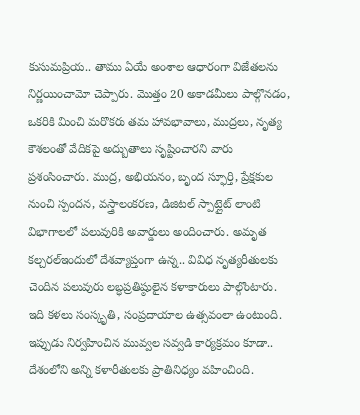కుసుమప్రియ.. తాము ఏయే అంశాల ఆధారంగా విజేతలను నిర్ణయించామో చెప్పారు. మొత్తం 20 అకాడమీలు పాల్గొనడం, ఒకరికి మించి మరొకరు తమ హావభావాలు, ముద్రలు, నృత్య కౌశలంతో వేదికపై అద్బుతాలు సృష్టించారని వారు ప్రశంసించారు. ముద్ర, అభియనం, బృంద స్ఫూర్తి, ప్రేక్షకుల నుంచి స్పందన, వస్త్రాలంకరణ, డిజిటల్ స్పాట్లైట్ లాంటి విభాగాలలో పలువురికి అవార్డులు అందించారు. అమృత కల్చరల్ఇందులో దేశవ్యాప్తంగా ఉన్న.. వివిధ నృత్యరీతులకు చెందిన పలువురు లబ్ధప్రతిష్ఠులైన కళాకారులు పాల్గొంటారు. ఇది కళలు సంస్కృతి, సంప్రదాయాల ఉత్సవంలా ఉంటుంది. ఇప్పుడు నిర్వహించిన మువ్వల సవ్వడి కార్యక్రమం కూడా.. దేశంలోని అన్ని కళారీతులకు ప్రాతినిధ్యం వహించింది.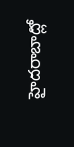హైదరాబాద్లో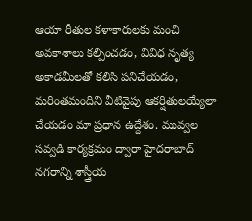ఆయా రీతుల కళాకారులకు మంచి అవకాశాలు కల్పించడం, వివిధ నృత్య అకాడమీలతో కలిసి పనిచేయడం, మరింతమందిని వీటివైపు ఆకర్షితులయ్యేలా చేయడం మా ప్రధాన ఉద్దేశం. మువ్వల సవ్వడి కార్యక్రమం ద్వారా హైదరాబాద్ నగరాన్ని శాస్త్రీయ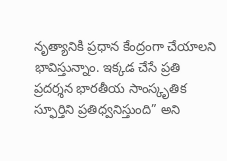నృత్యానికి ప్రధాన కేంద్రంగా చేయాలని భావిస్తున్నాం. ఇక్కడ చేసే ప్రతి ప్రదర్శన భారతీయ సాంస్కృతిక స్ఫూర్తిని ప్రతిధ్వనిస్తుంది” అని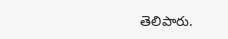తెలిపారు.